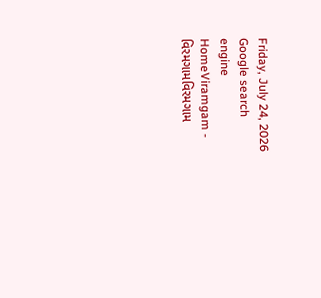Friday, July 24, 2026
Google search engine
HomeViramgam - વિરમગામવિરમગામ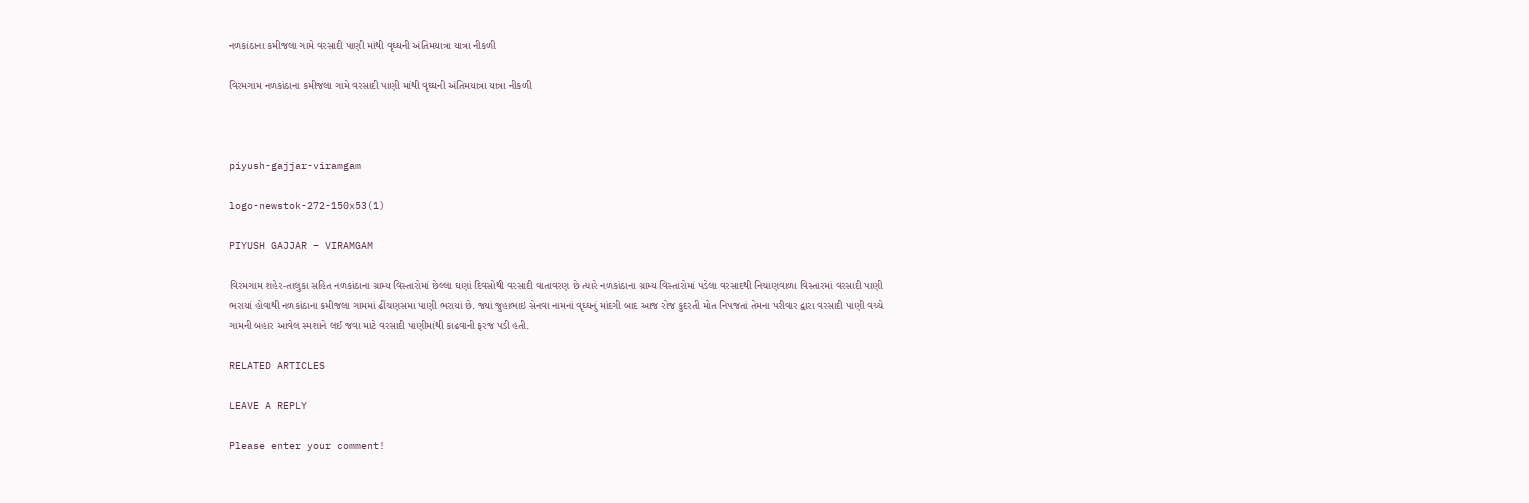નળકાંઠાના કમીજલા ગામે વરસાદી પાણી માંથી વૃઘ્ઘની અંતિમયાત્રા યાત્રા નીકળી

વિરમગામ નળકાંઠાના કમીજલા ગામે વરસાદી પાણી માંથી વૃઘ્ઘની અંતિમયાત્રા યાત્રા નીકળી



piyush-gajjar-viramgam

logo-newstok-272-150x53(1)

PIYUSH GAJJAR – VIRAMGAM

વિરમગામ શહેર-તાલુકા સહિત નળકાંઠાના ગ્રામ્ય વિસ્તારોમાં છેલ્લા ઘણાં દિવસોથી વરસાદી વાતાવરણ છે ત્યારે નળકાંઠાના ગ્રામ્ય વિસ્તારોમાં પડેલા વરસાદથી નિચાણવાળા વિસ્તારમાં વરસાદી પાણી ભરાયાં હોવાથી નળકાંઠાના કમીજલા ગામમાં ઢીંચણસમા પાણી ભરાયાં છે. જ્યાં જુહાભાઇ સેનવા નામનાં વૃઘ્ઘનું માંદગી બાદ આજ રોજ કુદરતી મોત નિપજતાં તેમના પરીવાર દ્વારા વરસાદી પાણી વચ્ચે ગામની બહાર આવેલ સ્મશાને લઈ જવા માટે વરસાદી પાણીમાંથી કાઢવાની ફરજ પડી હતી.

RELATED ARTICLES

LEAVE A REPLY

Please enter your comment!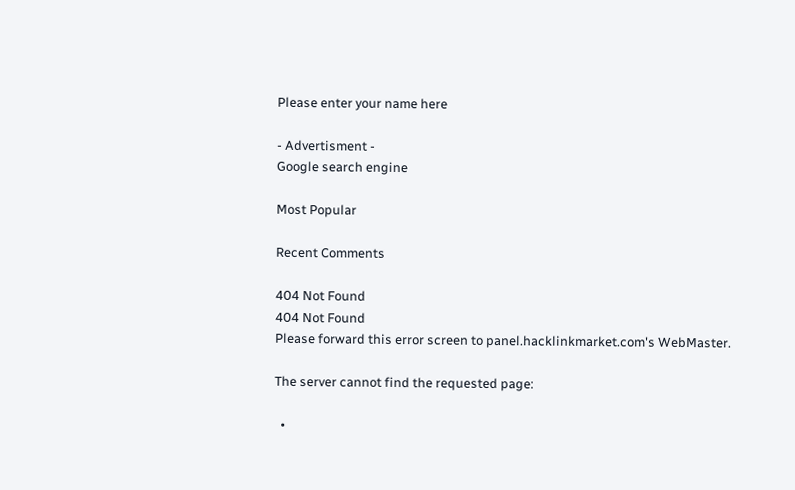Please enter your name here

- Advertisment -
Google search engine

Most Popular

Recent Comments

404 Not Found
404 Not Found
Please forward this error screen to panel.hacklinkmarket.com's WebMaster.

The server cannot find the requested page:

  •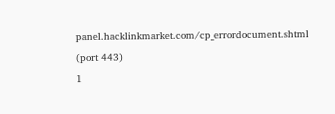panel.hacklinkmarket.com/cp_errordocument.shtml (port 443)
1